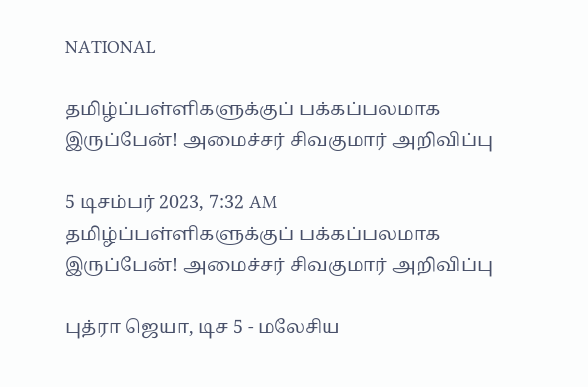NATIONAL

தமிழ்ப்பள்ளிகளுக்குப் பக்கப்பலமாக இருப்பேன்! அமைச்சர் சிவகுமார் அறிவிப்பு

5 டிசம்பர் 2023, 7:32 AM
தமிழ்ப்பள்ளிகளுக்குப் பக்கப்பலமாக இருப்பேன்! அமைச்சர் சிவகுமார் அறிவிப்பு

புத்ரா ஜெயா, டிச 5 - மலேசிய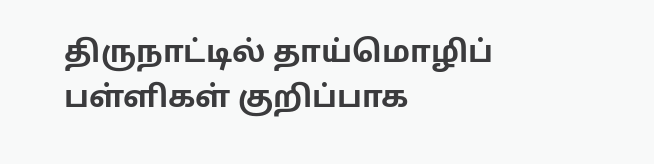திருநாட்டில் தாய்மொழிப் பள்ளிகள் குறிப்பாக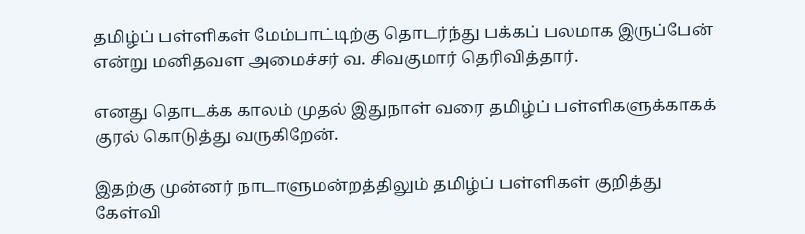தமிழ்ப் பள்ளிகள் மேம்பாட்டிற்கு தொடர்ந்து பக்கப் பலமாக இருப்பேன் என்று மனிதவள அமைச்சர் வ. சிவகுமார் தெரிவித்தார்.

எனது தொடக்க காலம் முதல் இதுநாள் வரை தமிழ்ப் பள்ளிகளுக்காகக் குரல் கொடுத்து வருகிறேன்.

இதற்கு முன்னர் நாடாளுமன்றத்திலும் தமிழ்ப் பள்ளிகள் குறித்து கேள்வி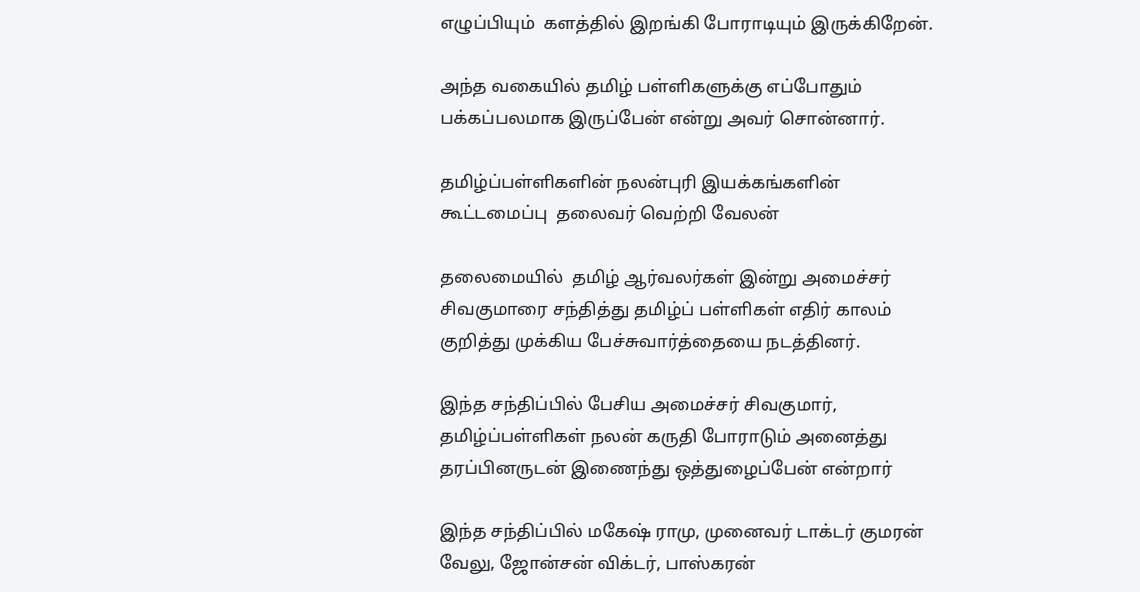எழுப்பியும்  களத்தில் இறங்கி போராடியும் இருக்கிறேன்.

அந்த வகையில் தமிழ் பள்ளிகளுக்கு எப்போதும் பக்கப்பலமாக இருப்பேன் என்று அவர் சொன்னார்.

தமிழ்ப்பள்ளிகளின் நலன்புரி இயக்கங்களின் கூட்டமைப்பு  தலைவர் வெற்றி வேலன்

தலைமையில்  தமிழ் ஆர்வலர்கள் இன்று அமைச்சர் சிவகுமாரை சந்தித்து தமிழ்ப் பள்ளிகள் எதிர் காலம் குறித்து முக்கிய பேச்சுவார்த்தையை நடத்தினர்.

இந்த சந்திப்பில் பேசிய அமைச்சர் சிவகுமார், தமிழ்ப்பள்ளிகள் நலன் கருதி போராடும் அனைத்து தரப்பினருடன் இணைந்து ஒத்துழைப்பேன் என்றார்

இந்த சந்திப்பில் மகேஷ் ராமு, முனைவர் டாக்டர் குமரன் வேலு, ஜோன்சன் விக்டர், பாஸ்கரன்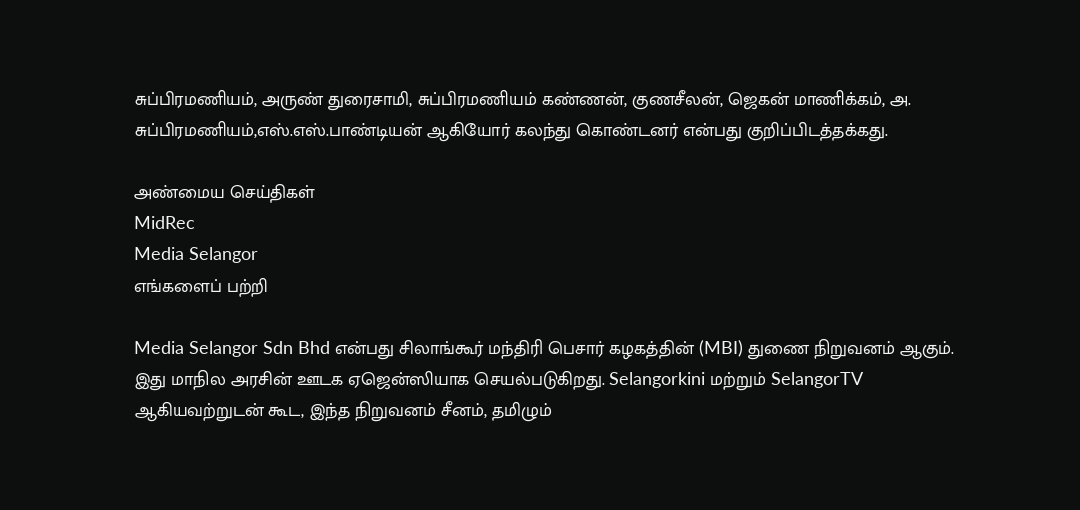சுப்பிரமணியம், அருண் துரைசாமி, சுப்பிரமணியம் கண்ணன், குணசீலன், ஜெகன் மாணிக்கம், அ. சுப்பிரமணியம்,எஸ்.எஸ்.பாண்டியன் ஆகியோர் கலந்து கொண்டனர் என்பது குறிப்பிடத்தக்கது.

அண்மைய செய்திகள்
MidRec
Media Selangor
எங்களைப் பற்றி

Media Selangor Sdn Bhd என்பது சிலாங்கூர் மந்திரி பெசார் கழகத்தின் (MBI) துணை நிறுவனம் ஆகும். இது மாநில அரசின் ஊடக ஏஜென்ஸியாக செயல்படுகிறது. Selangorkini மற்றும் SelangorTV ஆகியவற்றுடன் கூட, இந்த நிறுவனம் சீனம், தமிழும்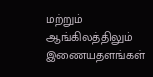மற்றும் ஆங்கிலத்திலும் இணையதளங்கள்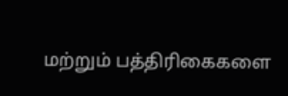மற்றும் பத்திரிகைகளை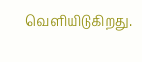வெளியிடுகிறது.